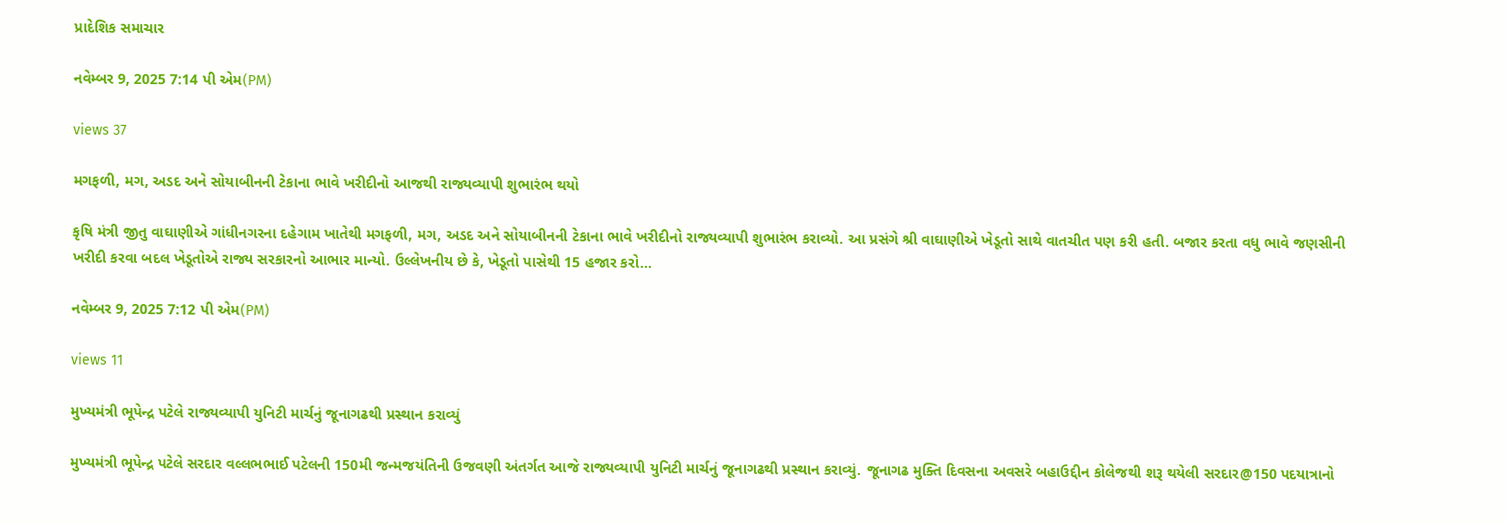પ્રાદેશિક સમાચાર

નવેમ્બર 9, 2025 7:14 પી એમ(PM)

views 37

મગફળી, મગ, અડદ અને સોયાબીનની ટેકાના ભાવે ખરીદીનો આજથી રાજ્યવ્યાપી શુભારંભ થયો

કૃષિ મંત્રી જીતુ વાઘાણીએ ગાંધીનગરના દહેગામ ખાતેથી મગફળી, મગ, અડદ અને સોયાબીનની ટેકાના ભાવે ખરીદીનો રાજ્યવ્યાપી શુભારંભ કરાવ્યો. આ પ્રસંગે શ્રી વાઘાણીએ ખેડૂતો સાથે વાતચીત પણ કરી હતી. બજાર કરતા વધુ ભાવે જણસીની ખરીદી કરવા બદલ ખેડૂતોએ રાજ્ય સરકારનો આભાર માન્યો. ઉલ્લેખનીય છે કે, ખેડૂતો પાસેથી 15 હજાર કરો...

નવેમ્બર 9, 2025 7:12 પી એમ(PM)

views 11

મુખ્યમંત્રી ભૂપેન્દ્ર પટેલે રાજ્યવ્યાપી યુનિટી માર્ચનું જૂનાગઢથી પ્રસ્થાન કરાવ્યું

મુખ્યમંત્રી ભૂપેન્દ્ર પટેલે સરદાર વલ્લભભાઈ પટેલની 150મી જન્મજયંતિની ઉજવણી અંતર્ગત આજે રાજ્યવ્યાપી યુનિટી માર્ચનું જૂનાગઢથી પ્રસ્થાન કરાવ્યું. જૂનાગઢ મુક્તિ દિવસના અવસરે બહાઉદ્દીન કોલેજથી શરૂ થયેલી સરદાર@150 પદયાત્રાનો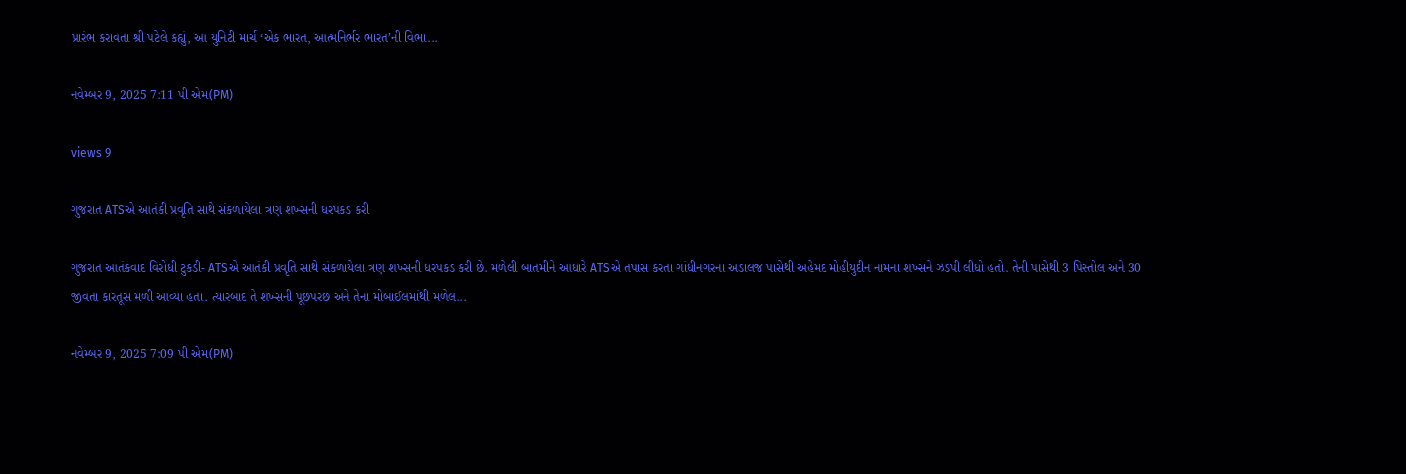પ્રારંભ કરાવતા શ્રી પટેલે કહ્યું, આ યુનિટી માર્ચ ‘એક ભારત, આત્મનિર્ભર ભારત’ની વિભા...

નવેમ્બર 9, 2025 7:11 પી એમ(PM)

views 9

ગુજરાત ATSએ આતંકી પ્રવૃતિ સાથે સંકળાયેલા ત્રણ શખ્સની ધરપકડ કરી

ગુજરાત આતંકવાદ વિરોધી ટુકડી- ATSએ આતંકી પ્રવૃતિ સાથે સંકળાયેલા ત્રણ શખ્સની ધરપકડ કરી છે. મળેલી બાતમીને આધારે ATSએ તપાસ કરતા ગાંધીનગરના અડાલજ પાસેથી અહેમદ મોહીયુદીન નામના શખ્સને ઝડપી લીધો હતો. તેની પાસેથી 3 પિસ્તોલ અને 30 જીવતા કારતૂસ મળી આવ્યા હતા. ત્યારબાદ તે શખ્સની પૂછપરછ અને તેના મોબાઈલમાંથી મળેલ...

નવેમ્બર 9, 2025 7:09 પી એમ(PM)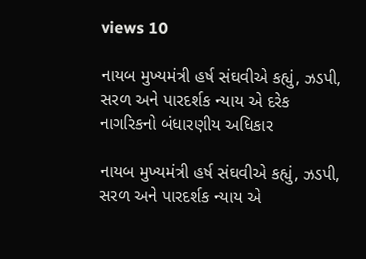views 10

નાયબ મુખ્યમંત્રી હર્ષ સંઘવીએ કહ્યું, ઝડપી, સરળ અને પારદર્શક ન્યાય એ દરેક નાગરિકનો બંધારણીય અધિકાર

નાયબ મુખ્યમંત્રી હર્ષ સંઘવીએ કહ્યું, ઝડપી, સરળ અને પારદર્શક ન્યાય એ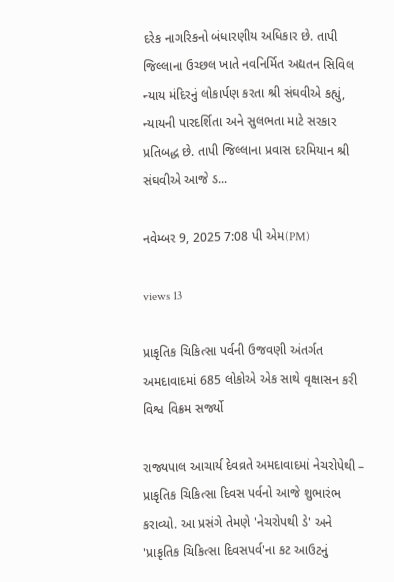દરેક નાગરિકનો બંધારણીય અધિકાર છે. તાપી જિલ્લાના ઉચ્છલ ખાતે નવનિર્મિત અદ્યતન સિવિલ ન્યાય મંદિરનું લોકાર્પણ કરતા શ્રી સંઘવીએ કહ્યું, ન્યાયની પારદર્શિતા અને સુલભતા માટે સરકાર પ્રતિબદ્ધ છે. તાપી જિલ્લાના પ્રવાસ દરમિયાન શ્રી સંઘવીએ આજે ડ...

નવેમ્બર 9, 2025 7:08 પી એમ(PM)

views 13

પ્રાકૃતિક ચિકિત્સા પર્વની ઉજવણી અંતર્ગત અમદાવાદમાં 685 લોકોએ એક સાથે વૃક્ષાસન કરી વિશ્વ વિક્રમ સર્જ્યો

રાજ્યપાલ આચાર્ય દેવવ્રતે અમદાવાદમાં નેચરોપેથી – પ્રાકૃતિક ચિકિત્સા દિવસ પર્વનો આજે શુભારંભ કરાવ્યો. આ પ્રસંગે તેમણે 'નેચરોપથી ડે' અને 'પ્રાકૃતિક ચિકિત્સા દિવસપર્વ'ના કટ આઉટનું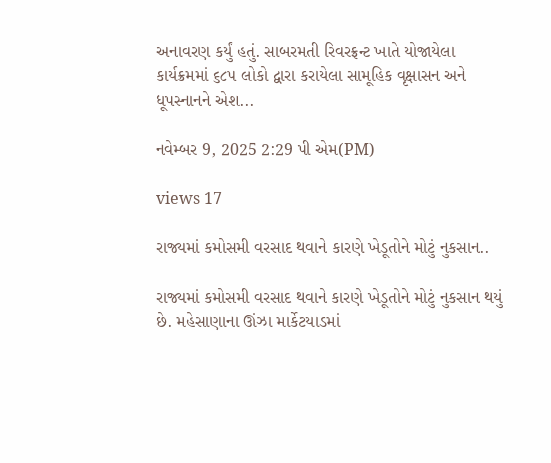અનાવરણ કર્યું હતું. સાબરમતી રિવરફ્રન્ટ ખાતે યોજાયેલા કાર્યક્રમમાં ૬૮૫ લોકો દ્વારા કરાયેલા સામૂહિક વૃક્ષાસન અને ધૂપસ્નાનને એશ...

નવેમ્બર 9, 2025 2:29 પી એમ(PM)

views 17

રાજ્યમાં કમોસમી વરસાદ થવાને કારણે ખેડૂતોને મોટું નુકસાન..

રાજ્યમાં કમોસમી વરસાદ થવાને કારણે ખેડૂતોને મોટું નુકસાન થયું છે. મહેસાણાના ઊંઝા માર્કેટયાડમાં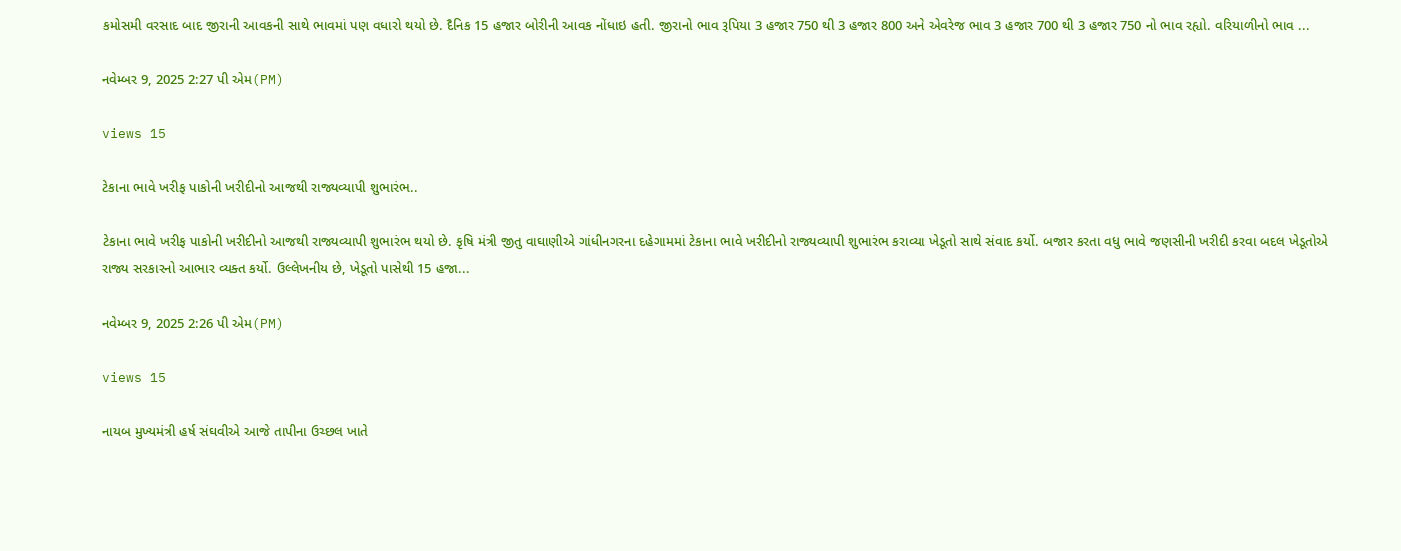કમોસમી વરસાદ બાદ જીરાની આવકની સાથે ભાવમાં પણ વધારો થયો છે. દૈનિક 15 હજાર બોરીની આવક નોંધાઇ હતી. જીરાનો ભાવ રૂપિયા 3 હજાર 750 થી 3 હજાર 800 અને એવરેજ ભાવ 3 હજાર 700 થી 3 હજાર 750 નો ભાવ રહ્યો. વરિયાળીનો ભાવ ...

નવેમ્બર 9, 2025 2:27 પી એમ(PM)

views 15

ટેકાના ભાવે ખરીફ પાકોની ખરીદીનો આજથી રાજ્યવ્યાપી શુભારંભ..

ટેકાના ભાવે ખરીફ પાકોની ખરીદીનો આજથી રાજ્યવ્યાપી શુભારંભ થયો છે. કૃષિ મંત્રી જીતુ વાઘાણીએ ગાંધીનગરના દહેગામમાં ટેકાના ભાવે ખરીદીનો રાજ્યવ્યાપી શુભારંભ કરાવ્યા ખેડૂતો સાથે સંવાદ કર્યો. બજાર કરતા વધુ ભાવે જણસીની ખરીદી કરવા બદલ ખેડૂતોએ રાજ્ય સરકારનો આભાર વ્યક્ત કર્યો. ઉલ્લેખનીય છે, ખેડૂતો પાસેથી 15 હજા...

નવેમ્બર 9, 2025 2:26 પી એમ(PM)

views 15

નાયબ મુખ્યમંત્રી હર્ષ સંઘવીએ આજે તાપીના ઉચ્છલ ખાતે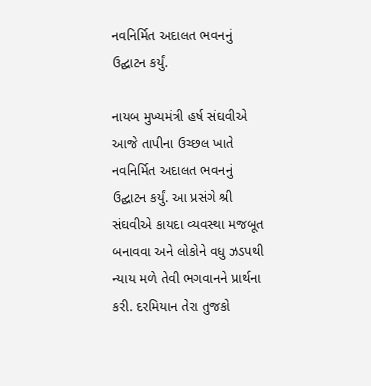નવનિર્મિત અદાલત ભવનનું ઉદ્ઘાટન કર્યું.

નાયબ મુખ્યમંત્રી હર્ષ સંઘવીએ આજે તાપીના ઉચ્છલ ખાતે નવનિર્મિત અદાલત ભવનનું ઉદ્ઘાટન કર્યું. આ પ્રસંગે શ્રી સંઘવીએ કાયદા વ્યવસ્થા મજબૂત બનાવવા અને લોકોને વધુ ઝડપથી ન્યાય મળે તેવી ભગવાનને પ્રાર્થના કરી. દરમિયાન તેરા તુજકો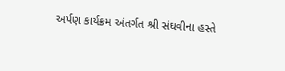અર્પણ કાર્યક્રમ અંતર્ગત શ્રી સંઘવીના હસ્તે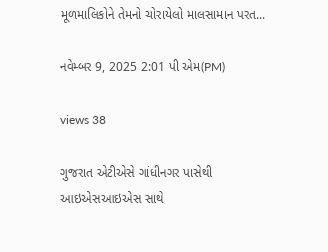મૂળમાલિકોને તેમનો ચોરાયેલો માલસામાન પરત...

નવેમ્બર 9, 2025 2:01 પી એમ(PM)

views 38

ગુજરાત એટીએસે ગાંધીનગર પાસેથી આઇએસઆઇએસ સાથે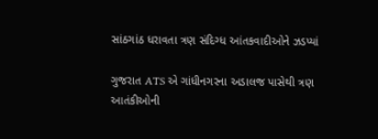સાંઠગાંઠ ધરાવતા ત્રણ સંદિગ્ધ આંતકવાદીઓને ઝડપ્યાં

ગુજરાત ATS એ ગાંધીનગરના અડાલજ પાસેથી ત્રણ આતંકીઓની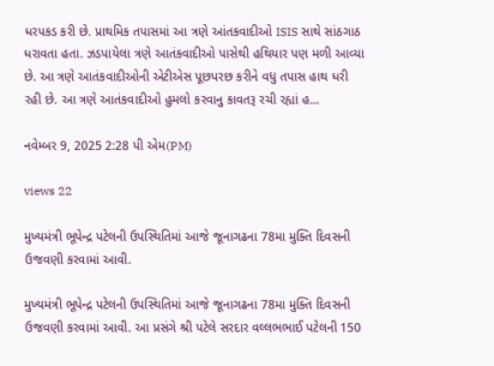ધરપકડ કરી છે. પ્રાથમિક તપાસમાં આ ત્રણે આંતકવાદીઓ ISIS સાથે સાંઠગાઠ ધરાવતા હતા. ઝડપાયેલા ત્રણે આતંકવાદીઓ પાસેથી હથિયાર પણ મળી આવ્યા છે. આ ત્રણે આતંકવાદીઓની એટીએસ પૂછપરછ કરીને વધુ તપાસ હાથ ધરી રહી છે. આ ત્રણે આતંકવાદીઓ હુમલો કરવાનુ કાવતરૂ રચી રહ્યાં હ...

નવેમ્બર 9, 2025 2:28 પી એમ(PM)

views 22

મુખ્યમંત્રી ભૂપેન્દ્ર પટેલની ઉપસ્થિતિમાં આજે જૂનાગઢના 78મા મુક્તિ દિવસની ઉજવણી કરવામાં આવી.

મુખ્યમંત્રી ભૂપેન્દ્ર પટેલની ઉપસ્થિતિમાં આજે જૂનાગઢના 78મા મુક્તિ દિવસની ઉજવણી કરવામાં આવી. આ પ્રસંગે શ્રી પટેલે સરદાર વલ્લભભાઈ પટેલની 150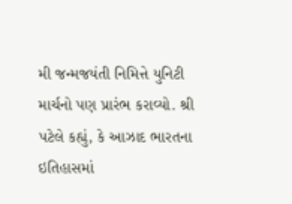મી જન્મજયંતી નિમિત્તે યુનિટી માર્ચનો પણ પ્રારંભ કરાવ્યો. શ્રી પટેલે કહ્યું, કે આઝાદ ભારતના ઇતિહાસમાં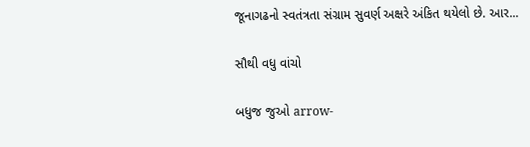જૂનાગઢનો સ્વતંત્રતા સંગ્રામ સુવર્ણ અક્ષરે અંકિત થયેલો છે. આર...

સૌથી વધુ વાંચો

બધુજ જુઓ arrow-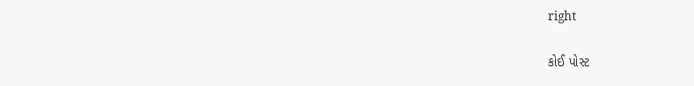right

કોઈ પોસ્ટ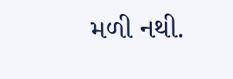મળી નથી.